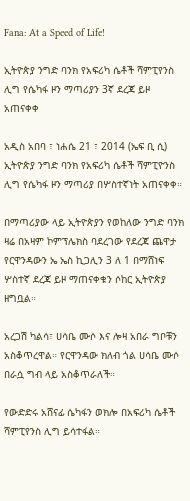Fana: At a Speed of Life!

ኢትዮጵያ ንግድ ባንክ የአፍሪካ ሴቶች ሻምፒየንስ ሊግ የሴካፋ ዞን ማጣሪያን 3ኛ ደረጃ ይዞ አጠናቀቀ

አዲስ አበባ ፣ ነሐሴ 21 ፣ 2014 (ኤፍ ቢ ሲ) ኢትዮጵያ ንግድ ባንክ የአፍሪካ ሴቶች ሻምፒዮንስ ሊግ የሴካፋ ዞን ማጣሪያ በሦስተኛነት አጠናቀቀ።

በማጣሪያው ላይ ኢትዮጵያን የወከለው ንግድ ባንክ ዛሬ በአዛም ኮምፕሌክስ ባደረገው የደረጃ ጨዋታ የርዋንዳውን ኤ ኤስ ኪጋሊን 3 ለ 1 በማሸነፍ ሦስተኛ ደረጃ ይዞ ማጠናቀቁን ሶከር ኢትዮጵያ ዘግቧል።

አረጋሽ ካልሳ፣ ሀሳቤ ሙሶ እና ሎዛ አበራ ግቦቹን አስቆጥረዋል። የርዋንዳው ክለብ ጎል ሀሳቤ ሙሶ በራሷ ግብ ላይ አስቆጥራለች።

የውድድሩ አሸናፊ ሴካፋን ወክሎ በአፍሪካ ሴቶች ሻምፒየንስ ሊግ ይሳተፋል።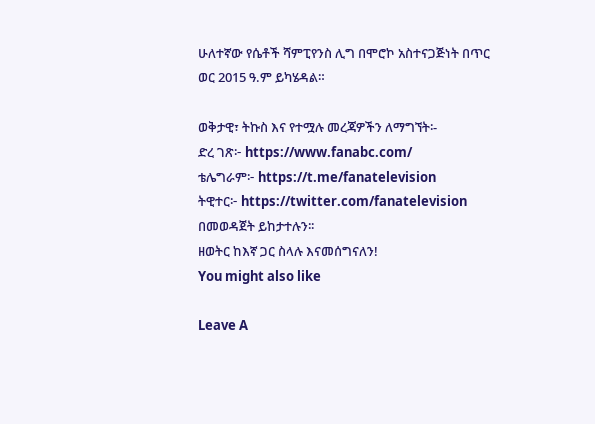ሁለተኛው የሴቶች ሻምፒየንስ ሊግ በሞሮኮ አስተናጋጅነት በጥር ወር 2015 ዓ.ም ይካሄዳል።

ወቅታዊ፣ ትኩስ እና የተሟሉ መረጃዎችን ለማግኘት፡-
ድረ ገጽ፦ https://www.fanabc.com/
ቴሌግራም፦ https://t.me/fanatelevision
ትዊተር፦ https://twitter.com/fanatelevision በመወዳጀት ይከታተሉን፡፡
ዘወትር ከእኛ ጋር ስላሉ እናመሰግናለን!
You might also like

Leave A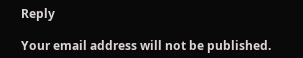Reply

Your email address will not be published.